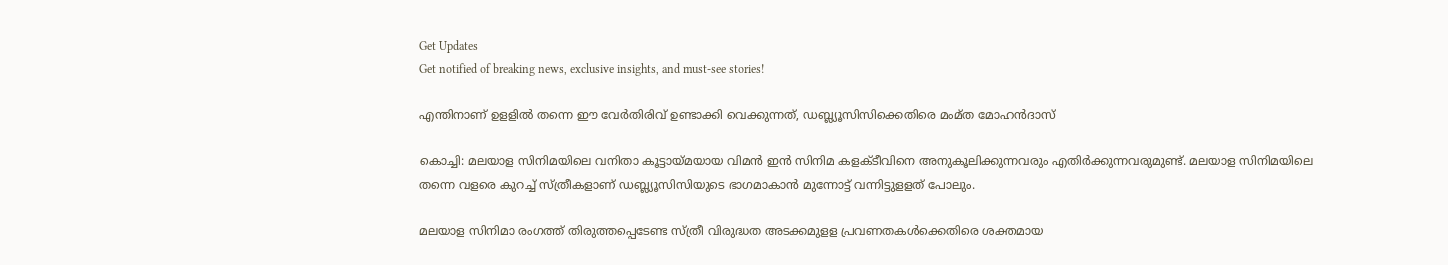Get Updates
Get notified of breaking news, exclusive insights, and must-see stories!

എന്തിനാണ് ഉളളില്‍ തന്നെ ഈ വേര്‍തിരിവ് ഉണ്ടാക്കി വെക്കുന്നത്, ഡബ്ല്യൂസിസിക്കെതിരെ മംമ്ത മോഹൻദാസ്

കൊച്ചി: മലയാള സിനിമയിലെ വനിതാ കൂട്ടായ്മയായ വിമന്‍ ഇന്‍ സിനിമ കളക്ടീവിനെ അനുകൂലിക്കുന്നവരും എതിര്‍ക്കുന്നവരുമുണ്ട്. മലയാള സിനിമയിലെ തന്നെ വളരെ കുറച്ച് സ്ത്രീകളാണ് ഡബ്ല്യൂസിസിയുടെ ഭാഗമാകാന്‍ മുന്നോട്ട് വന്നിട്ടുളളത് പോലും.

മലയാള സിനിമാ രംഗത്ത് തിരുത്തപ്പെടേണ്ട സ്ത്രീ വിരുദ്ധത അടക്കമുളള പ്രവണതകള്‍ക്കെതിരെ ശക്തമായ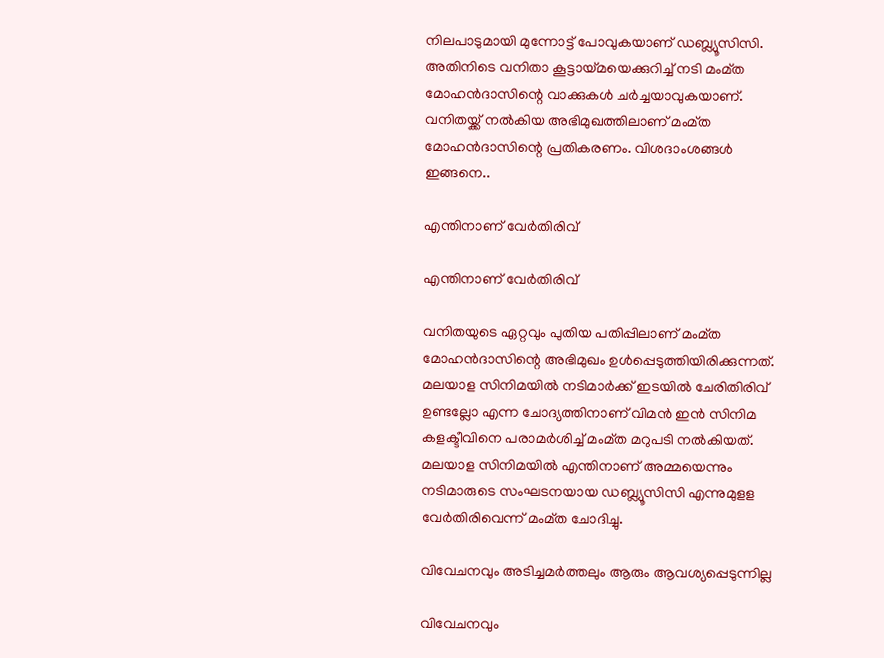നിലപാടുമായി മുന്നോട്ട് പോവുകയാണ് ഡബ്ല്യൂസിസി. അതിനിടെ വനിതാ കൂട്ടായ്മയെക്കുറിച്ച് നടി മംമ്ത മോഹന്‍ദാസിന്റെ വാക്കുകള്‍ ചര്‍ച്ചയാവുകയാണ്. വനിതയ്ക്ക് നല്‍കിയ അഭിമുഖത്തിലാണ് മംമ്ത മോഹന്‍ദാസിന്റെ പ്രതികരണം. വിശദാംശങ്ങള്‍ ഇങ്ങനെ..

എന്തിനാണ് വേർതിരിവ്

എന്തിനാണ് വേർതിരിവ്

വനിതയുടെ ഏറ്റവും പുതിയ പതിപ്പിലാണ് മംമ്ത മോഹന്‍ദാസിന്റെ അഭിമുഖം ഉള്‍പ്പെടുത്തിയിരിക്കുന്നത്. മലയാള സിനിമയില്‍ നടിമാര്‍ക്ക് ഇടയില്‍ ചേരിതിരിവ് ഉണ്ടല്ലോ എന്ന ചോദ്യത്തിനാണ് വിമന്‍ ഇന്‍ സിനിമ കളക്ടീവിനെ പരാമര്‍ശിച്ച് മംമ്ത മറുപടി നല്‍കിയത്. മലയാള സിനിമയില്‍ എന്തിനാണ് അമ്മയെന്നും നടിമാരുടെ സംഘടനയായ ഡബ്ല്യൂസിസി എന്നുമുളള വേര്‍തിരിവെന്ന് മംമ്ത ചോദിച്ചു.

വിവേചനവും അടിച്ചമര്‍ത്തലും ആരും ആവശ്യപ്പെടുന്നില്ല

വിവേചനവും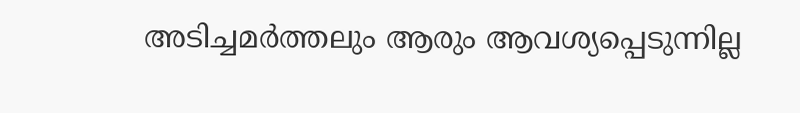അടിച്ചമര്‍ത്തലും ആരും ആവശ്യപ്പെടുന്നില്ല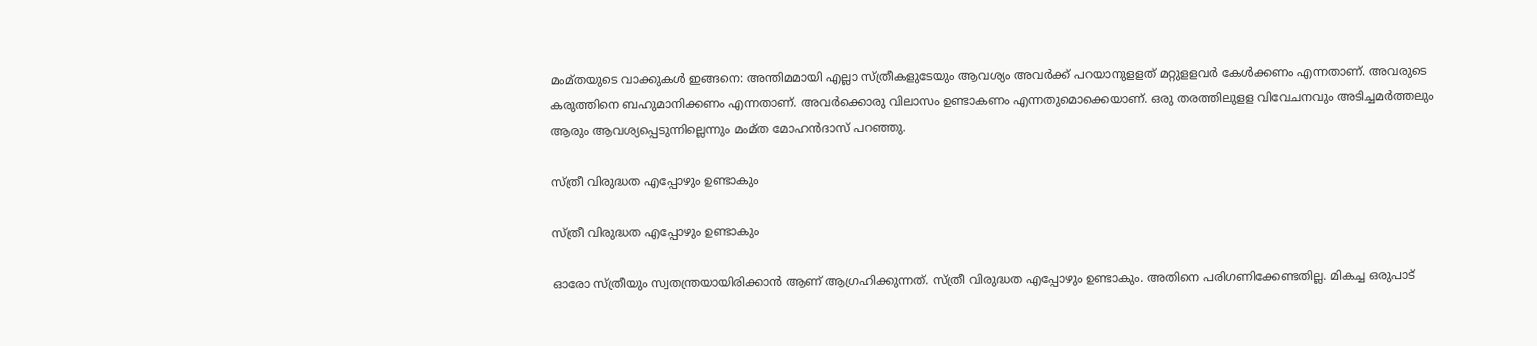മംമ്തയുടെ വാക്കുകള്‍ ഇങ്ങനെ: അന്തിമമായി എല്ലാ സ്ത്രീകളുടേയും ആവശ്യം അവര്‍ക്ക് പറയാനുളളത് മറ്റുളളവര്‍ കേള്‍ക്കണം എന്നതാണ്. അവരുടെ കരുത്തിനെ ബഹുമാനിക്കണം എന്നതാണ്. അവര്‍ക്കൊരു വിലാസം ഉണ്ടാകണം എന്നതുമൊക്കെയാണ്. ഒരു തരത്തിലുളള വിവേചനവും അടിച്ചമര്‍ത്തലും ആരും ആവശ്യപ്പെടുന്നില്ലെന്നും മംമ്ത മോഹന്‍ദാസ് പറഞ്ഞു.

സ്ത്രീ വിരുദ്ധത എപ്പോഴും ഉണ്ടാകും

സ്ത്രീ വിരുദ്ധത എപ്പോഴും ഉണ്ടാകും

ഓരോ സ്ത്രീയും സ്വതന്ത്രയായിരിക്കാന്‍ ആണ് ആഗ്രഹിക്കുന്നത്. സ്ത്രീ വിരുദ്ധത എപ്പോഴും ഉണ്ടാകും. അതിനെ പരിഗണിക്കേണ്ടതില്ല. മികച്ച ഒരുപാട്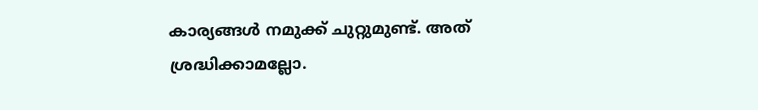കാര്യങ്ങള്‍ നമുക്ക് ചുറ്റുമുണ്ട്. അത് ശ്രദ്ധിക്കാമല്ലോ.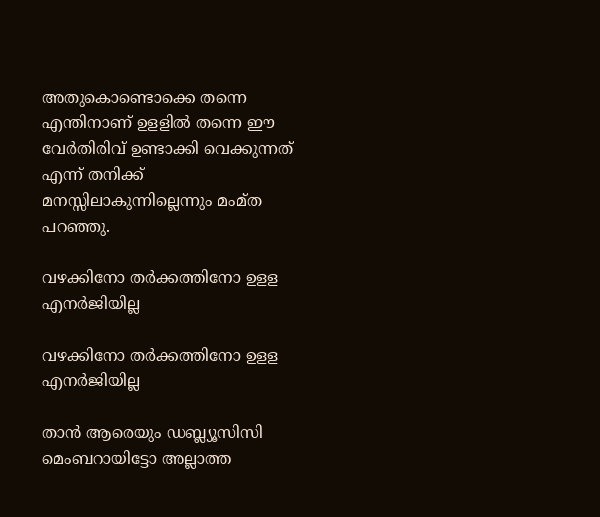അതുകൊണ്ടൊക്കെ തന്നെ എന്തിനാണ് ഉളളില്‍ തന്നെ ഈ വേര്‍തിരിവ് ഉണ്ടാക്കി വെക്കുന്നത് എന്ന് തനിക്ക് മനസ്സിലാകുന്നില്ലെന്നും മംമ്ത പറഞ്ഞു.

വഴക്കിനോ തര്‍ക്കത്തിനോ ഉളള എനര്‍ജിയില്ല

വഴക്കിനോ തര്‍ക്കത്തിനോ ഉളള എനര്‍ജിയില്ല

താന്‍ ആരെയും ഡബ്ല്യൂസിസി മെംബറായിട്ടോ അല്ലാത്ത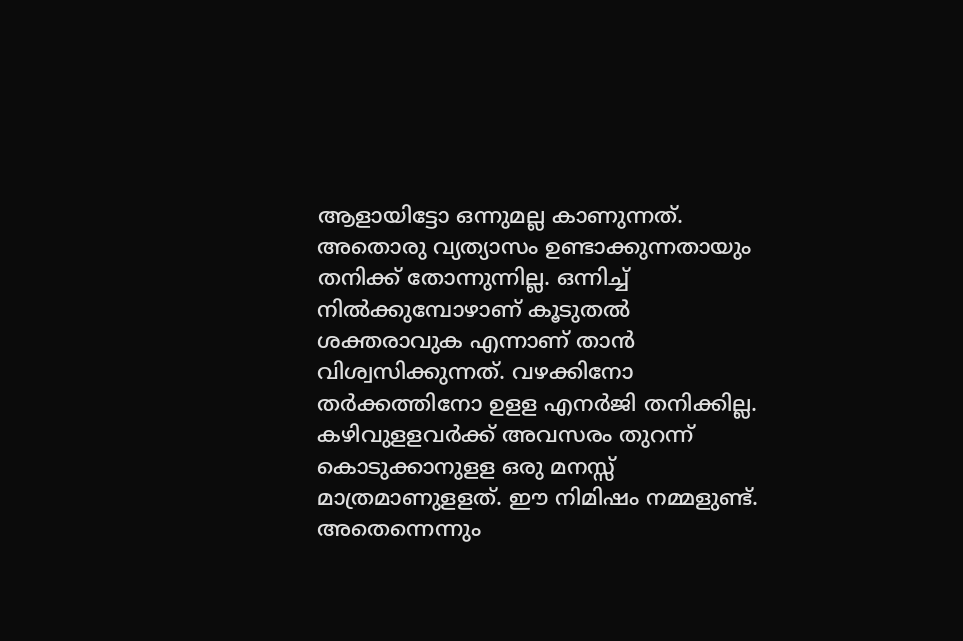ആളായിട്ടോ ഒന്നുമല്ല കാണുന്നത്. അതൊരു വ്യത്യാസം ഉണ്ടാക്കുന്നതായും തനിക്ക് തോന്നുന്നില്ല. ഒന്നിച്ച് നില്‍ക്കുമ്പോഴാണ് കൂടുതല്‍ ശക്തരാവുക എന്നാണ് താന്‍ വിശ്വസിക്കുന്നത്. വഴക്കിനോ തര്‍ക്കത്തിനോ ഉളള എനര്‍ജി തനിക്കില്ല. കഴിവുളളവര്‍ക്ക് അവസരം തുറന്ന് കൊടുക്കാനുളള ഒരു മനസ്സ് മാത്രമാണുളളത്. ഈ നിമിഷം നമ്മളുണ്ട്. അതെന്നെന്നും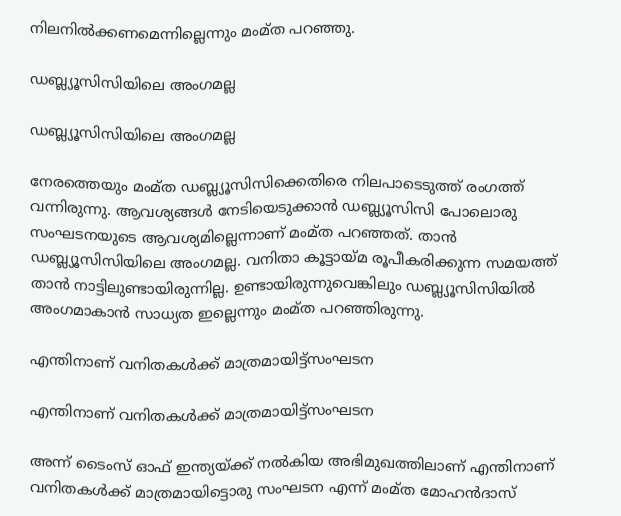നിലനില്‍ക്കണമെന്നില്ലെന്നും മംമ്ത പറഞ്ഞു.

ഡബ്ല്യൂസിസിയിലെ അംഗമല്ല

ഡബ്ല്യൂസിസിയിലെ അംഗമല്ല

നേരത്തെയും മംമ്ത ഡബ്ല്യൂസിസിക്കെതിരെ നിലപാടെടുത്ത് രംഗത്ത് വന്നിരുന്നു. ആവശ്യങ്ങള്‍ നേടിയെടുക്കാന്‍ ഡബ്ല്യൂസിസി പോലൊരു സംഘടനയുടെ ആവശ്യമില്ലെന്നാണ് മംമ്ത പറഞ്ഞത്. താന്‍ ഡബ്ല്യൂസിസിയിലെ അംഗമല്ല. വനിതാ കൂട്ടായ്മ രൂപീകരിക്കുന്ന സമയത്ത് താന്‍ നാട്ടിലുണ്ടായിരുന്നില്ല. ഉണ്ടായിരുന്നുവെങ്കിലും ഡബ്ല്യൂസിസിയില്‍ അംഗമാകാന്‍ സാധ്യത ഇല്ലെന്നും മംമ്ത പറഞ്ഞിരുന്നു.

എന്തിനാണ് വനിതകള്‍ക്ക് മാത്രമായിട്ട്സംഘടന

എന്തിനാണ് വനിതകള്‍ക്ക് മാത്രമായിട്ട്സംഘടന

അന്ന് ടൈംസ് ഓഫ് ഇന്ത്യയ്ക്ക് നല്‍കിയ അഭിമുഖത്തിലാണ് എന്തിനാണ് വനിതകള്‍ക്ക് മാത്രമായിട്ടൊരു സംഘടന എന്ന് മംമ്ത മോഹന്‍ദാസ്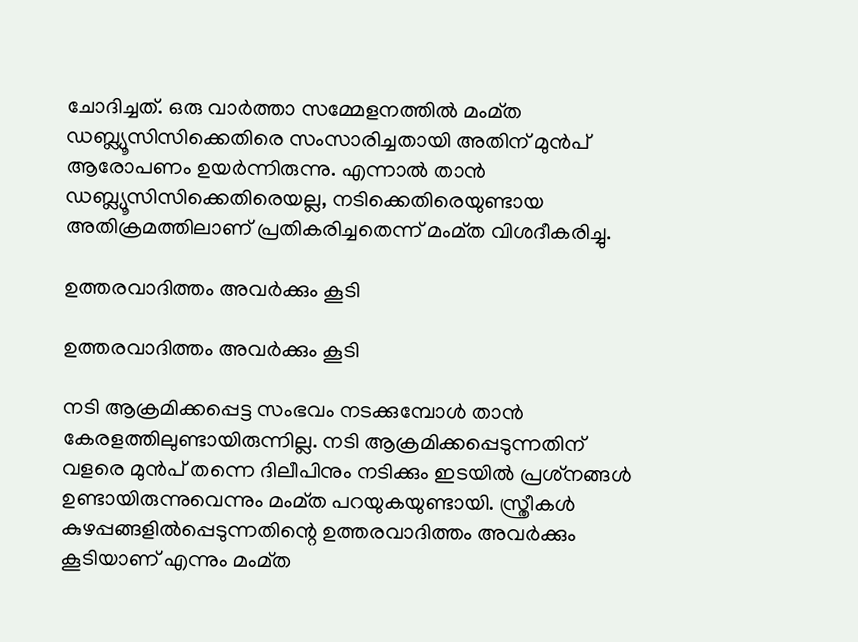ചോദിച്ചത്. ഒരു വാര്‍ത്താ സമ്മേളനത്തില്‍ മംമ്ത ഡബ്ല്യൂസിസിക്കെതിരെ സംസാരിച്ചതായി അതിന് മുന്‍പ് ആരോപണം ഉയര്‍ന്നിരുന്നു. എന്നാല്‍ താന്‍ ഡബ്ല്യൂസിസിക്കെതിരെയല്ല, നടിക്കെതിരെയുണ്ടായ അതിക്രമത്തിലാണ് പ്രതികരിച്ചതെന്ന് മംമ്ത വിശദീകരിച്ചു.

ഉത്തരവാദിത്തം അവര്‍ക്കും കൂടി

ഉത്തരവാദിത്തം അവര്‍ക്കും കൂടി

നടി ആക്രമിക്കപ്പെട്ട സംഭവം നടക്കുമ്പോള്‍ താന്‍ കേരളത്തിലുണ്ടായിരുന്നില്ല. നടി ആക്രമിക്കപ്പെടുന്നതിന് വളരെ മുന്‍പ് തന്നെ ദിലീപിനും നടിക്കും ഇടയില്‍ പ്രശ്‌നങ്ങള്‍ ഉണ്ടായിരുന്നുവെന്നും മംമ്ത പറയുകയുണ്ടായി. സ്ത്രീകള്‍ കുഴപ്പങ്ങളില്‍പ്പെടുന്നതിന്റെ ഉത്തരവാദിത്തം അവര്‍ക്കും കൂടിയാണ് എന്നും മംമ്ത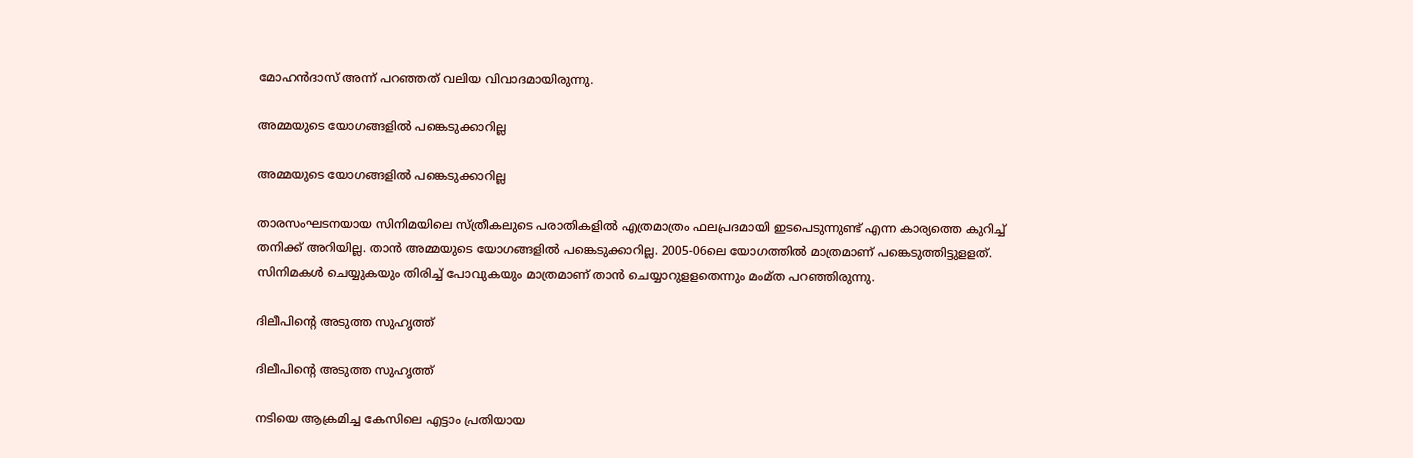മോഹന്‍ദാസ് അന്ന് പറഞ്ഞത് വലിയ വിവാദമായിരുന്നു.

അമ്മയുടെ യോഗങ്ങളില്‍ പങ്കെടുക്കാറില്ല

അമ്മയുടെ യോഗങ്ങളില്‍ പങ്കെടുക്കാറില്ല

താരസംഘടനയായ സിനിമയിലെ സ്ത്രീകലുടെ പരാതികളില്‍ എത്രമാത്രം ഫലപ്രദമായി ഇടപെടുന്നുണ്ട് എന്ന കാര്യത്തെ കുറിച്ച് തനിക്ക് അറിയില്ല. താന്‍ അമ്മയുടെ യോഗങ്ങളില്‍ പങ്കെടുക്കാറില്ല. 2005-06ലെ യോഗത്തില്‍ മാത്രമാണ് പങ്കെടുത്തിട്ടുളളത്. സിനിമകള്‍ ചെയ്യുകയും തിരിച്ച് പോവുകയും മാത്രമാണ് താന്‍ ചെയ്യാറുളളതെന്നും മംമ്ത പറഞ്ഞിരുന്നു.

ദിലീപിന്റെ അടുത്ത സുഹൃത്ത്

ദിലീപിന്റെ അടുത്ത സുഹൃത്ത്

നടിയെ ആക്രമിച്ച കേസിലെ എട്ടാം പ്രതിയായ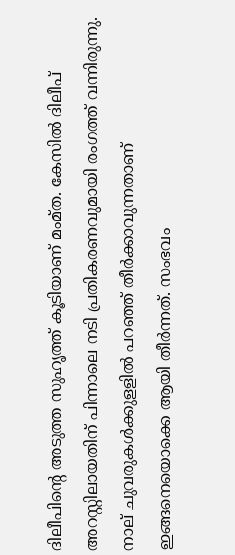ദിലീപിന്റെ അടുത്ത സുഹൃത്ത് കൂടിയാണ് മംമ്ത. കേസില്‍ ദിലീപ് അറസ്റ്റിലായതിന് പിന്നാലെ നടി പ്രതികരണവുമായി രംഗത്ത് വന്നിരുന്നു. നാല് ചുവരുകള്‍ക്കുളളില്‍ പറഞ്ഞ് തീര്‍ക്കാവുന്നതാണ് ഇങ്ങനെയൊക്കെ ആയി തീര്‍ന്നത്. സംഭവം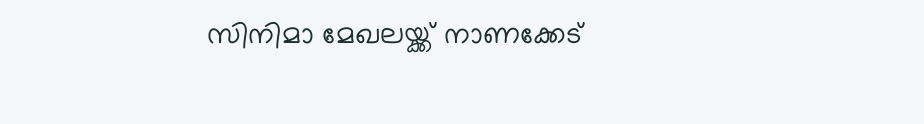സിനിമാ മേഖലയ്ക്ക് നാണക്കേട്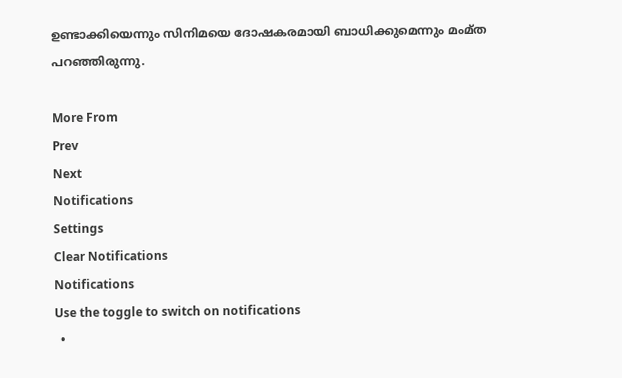ഉണ്ടാക്കിയെന്നും സിനിമയെ ദോഷകരമായി ബാധിക്കുമെന്നും മംമ്ത പറഞ്ഞിരുന്നു.

More From
Prev
Next
Notifications
Settings
Clear Notifications
Notifications
Use the toggle to switch on notifications
  •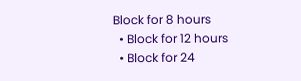Block for 8 hours
  • Block for 12 hours
  • Block for 24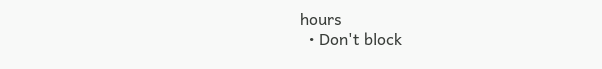hours
  • Don't block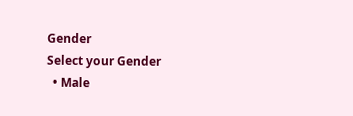Gender
Select your Gender
  • Male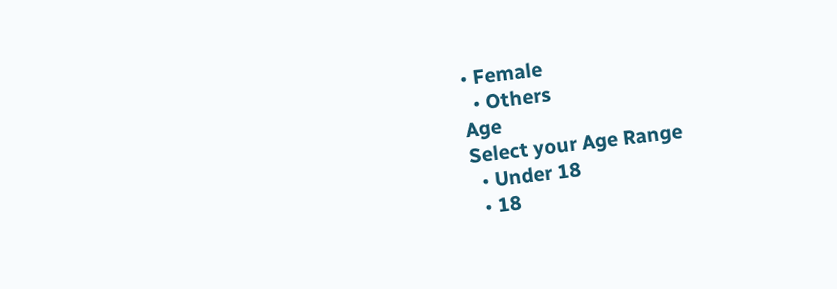• Female
  • Others
Age
Select your Age Range
  • Under 18
  • 18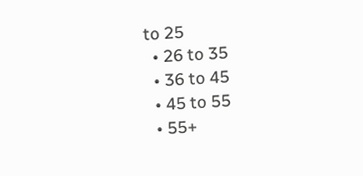to 25
  • 26 to 35
  • 36 to 45
  • 45 to 55
  • 55+